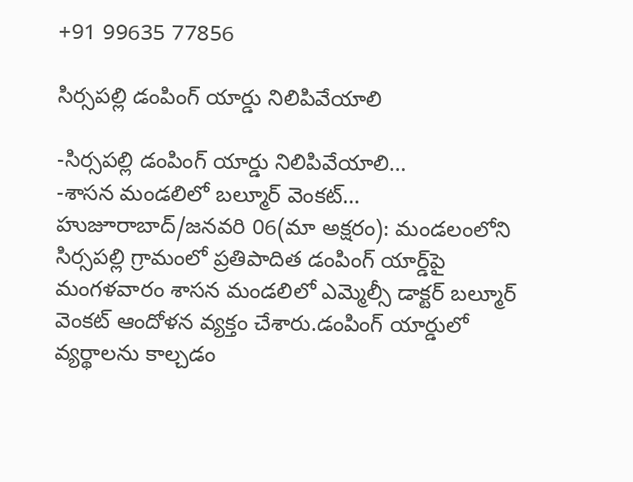+91 99635 77856

సిర్సపల్లి డంపింగ్‌ యార్డు నిలిపివేయాలి

-సిర్సపల్లి డంపింగ్‌ యార్డు నిలిపివేయాలి…
-శాసన మండలిలో బల్మూర్ వెంకట్…
హుజూరాబాద్/జనవరి 06(మా అక్షరం): మండలంలోని సిర్సపల్లి గ్రామంలో ప్రతిపాదిత డంపింగ్ యార్డ్‌పై మంగళవారం శాసన మండలిలో ఎమ్మెల్సీ డాక్టర్ బల్మూర్ వెంకట్ ఆందోళన వ్యక్తం చేశారు.డంపింగ్ యార్డులో వ్యర్థాలను కాల్చడం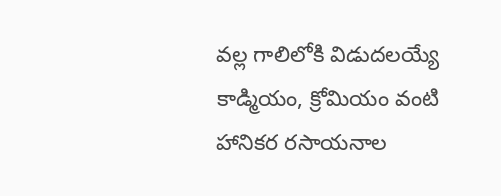వల్ల గాలిలోకి విడుదలయ్యే కాడ్మియం, క్రోమియం వంటి హానికర రసాయనాల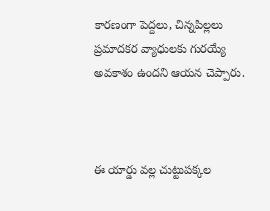కారణంగా పెద్దలు, చిన్నపిల్లలు ప్రమాదకర వ్యాధులకు గురయ్యే అవకాశం ఉందని ఆయన చెప్పారు.



ఈ యార్డు వల్ల చుట్టుపక్కల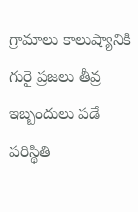గ్రామాలు కాలుష్యానికి గురై ప్రజలు తీవ్ర ఇబ్బందులు పడే పరిస్థితి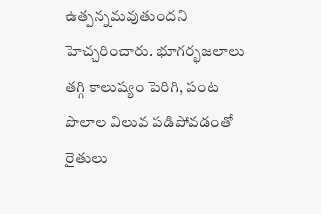ఉత్పన్నమవుతుందని హెచ్చరించారు. భూగర్భజలాలు తగ్గి కాలుష్యం పెరిగి, పంట పొలాల విలువ పడిపోవడంతో రైతులు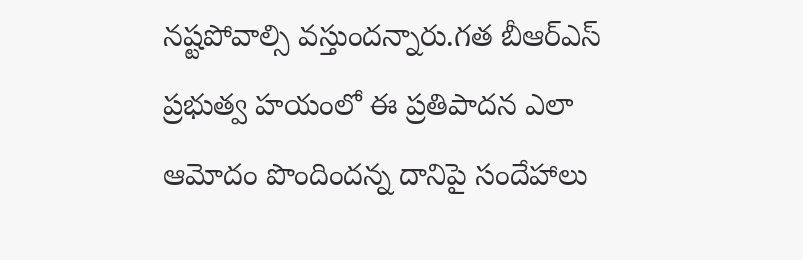నష్టపోవాల్సి వస్తుందన్నారు.గత బీఆర్ఎస్ ప్రభుత్వ హయంలో ఈ ప్రతిపాదన ఎలా ఆమోదం పొందిందన్న దానిపై సందేహాలు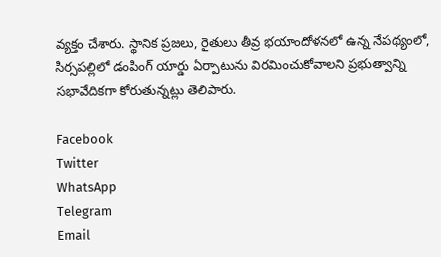వ్యక్తం చేశారు. స్థానిక ప్రజలు, రైతులు తీవ్ర భయాందోళనలో ఉన్న నేపథ్యంలో, సిర్సపల్లిలో డంపింగ్ యార్డు ఏర్పాటును విరమించుకోవాలని ప్రభుత్వాన్ని సభావేదికగా కోరుతున్నట్లు తెలిపారు.

Facebook
Twitter
WhatsApp
Telegram
Email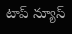టాప్ న్యూస్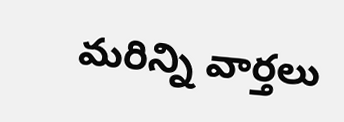మరిన్ని వార్తలు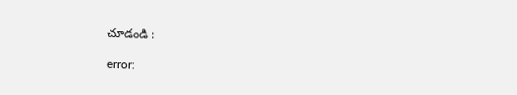చూడండి :

error: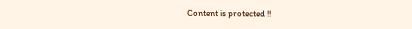Content is protected !!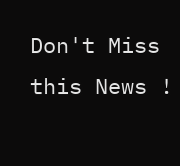Don't Miss this News !